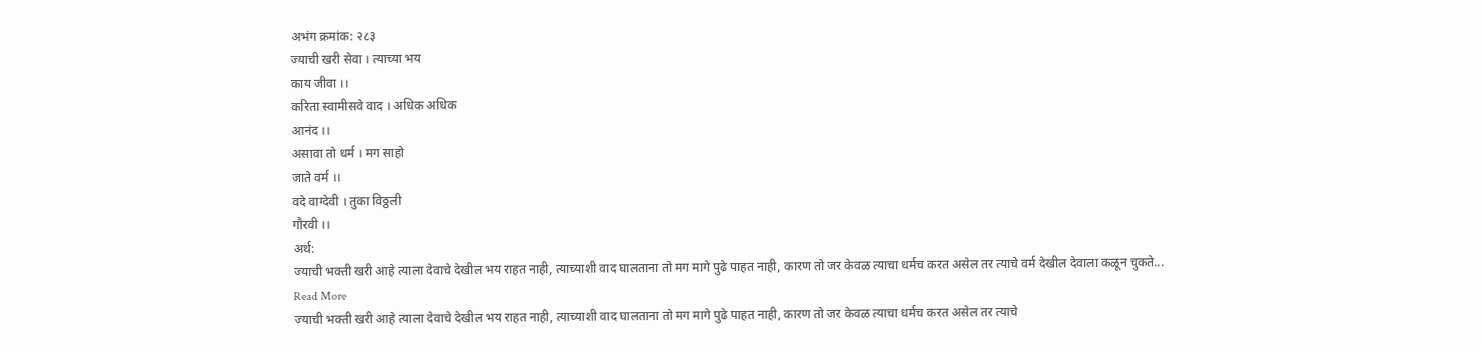अभंग क्रमांक: २८३
ज्याची खरी सेवा । त्याच्या भय
काय जीवा ।।
करिता स्वामीसवे वाद । अधिक अधिक
आनंद ।।
असावा तो धर्म । मग साहो
जाते वर्म ।।
वदे वाग्देवी । तुका विठ्ठली
गौरवी ।।
अर्थ:
ज्याची भक्ती खरी आहे त्याला देवाचे देखील भय राहत नाही, त्याच्याशी वाद घालताना तो मग मागे पुढे पाहत नाही, कारण तो जर केवळ त्याचा धर्मच करत असेल तर त्याचे वर्म देखील देवाला कळून चुकते...
Read More
ज्याची भक्ती खरी आहे त्याला देवाचे देखील भय राहत नाही, त्याच्याशी वाद घालताना तो मग मागे पुढे पाहत नाही, कारण तो जर केवळ त्याचा धर्मच करत असेल तर त्याचे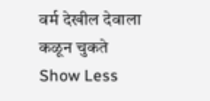वर्म देखील देवाला कळून चुकते
Show Less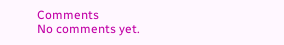Comments
No comments yet.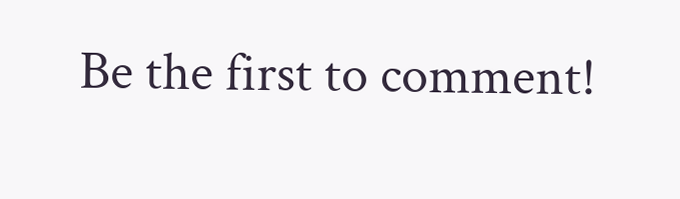Be the first to comment!